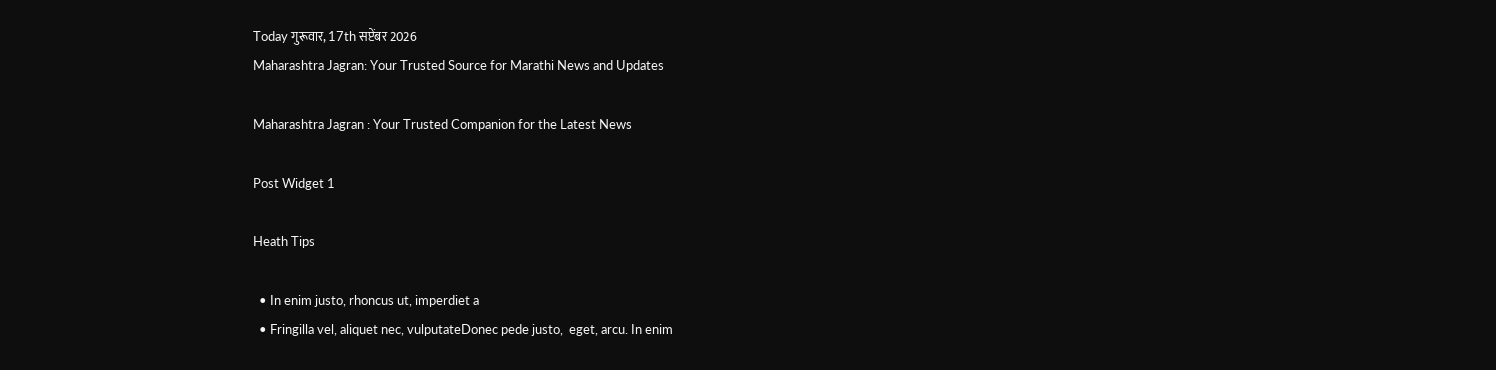Today गुरूवार, 17th सप्टेंबर 2026
Maharashtra Jagran: Your Trusted Source for Marathi News and Updates

Maharashtra Jagran : Your Trusted Companion for the Latest News

Post Widget 1

Heath Tips

  • In enim justo, rhoncus ut, imperdiet a
  • Fringilla vel, aliquet nec, vulputateDonec pede justo,  eget, arcu. In enim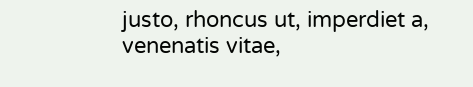justo, rhoncus ut, imperdiet a, venenatis vitae,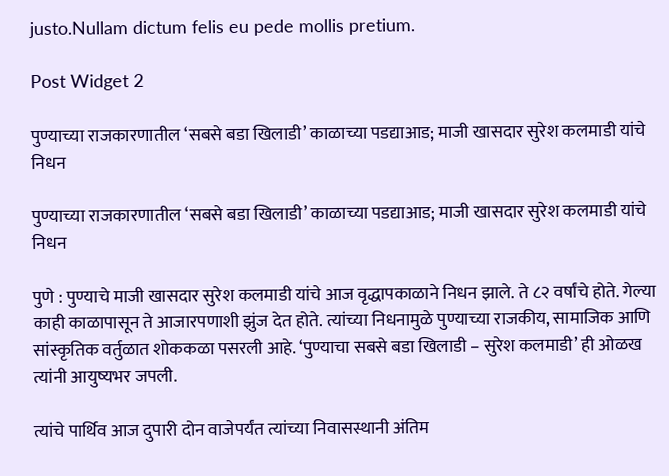justo.Nullam dictum felis eu pede mollis pretium.

Post Widget 2

पुण्याच्या राजकारणातील ‘सबसे बडा खिलाडी’ काळाच्या पडद्याआड; माजी खासदार सुरेश कलमाडी यांचे निधन

पुण्याच्या राजकारणातील ‘सबसे बडा खिलाडी’ काळाच्या पडद्याआड; माजी खासदार सुरेश कलमाडी यांचे निधन

पुणे : पुण्याचे माजी खासदार सुरेश कलमाडी यांचे आज वृद्धापकाळाने निधन झाले. ते ८२ वर्षांचे होते. गेल्या काही काळापासून ते आजारपणाशी झुंज देत होते. त्यांच्या निधनामुळे पुण्याच्या राजकीय, सामाजिक आणि सांस्कृतिक वर्तुळात शोककळा पसरली आहे. ‘पुण्याचा सबसे बडा खिलाडी – सुरेश कलमाडी’ ही ओळख त्यांनी आयुष्यभर जपली.

त्यांचे पार्थिव आज दुपारी दोन वाजेपर्यंत त्यांच्या निवासस्थानी अंतिम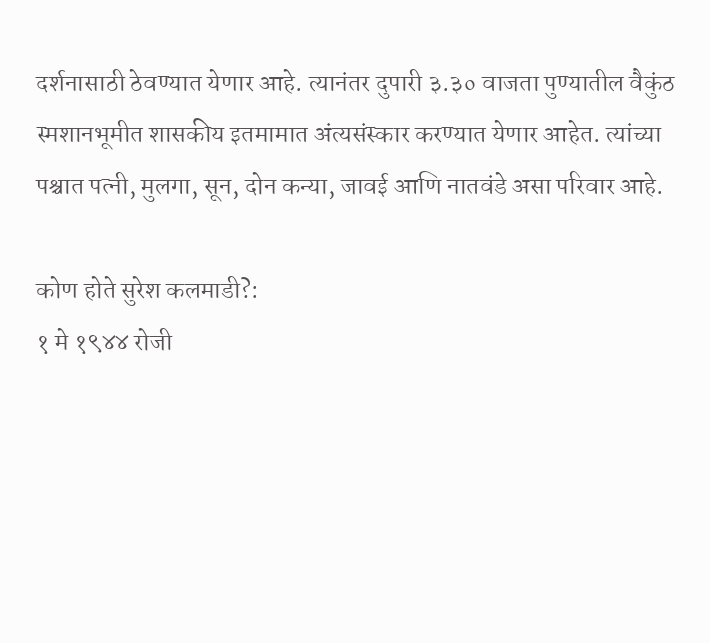दर्शनासाठी ठेवण्यात येणार आहे. त्यानंतर दुपारी ३.३० वाजता पुण्यातील वैकुंठ स्मशानभूमीत शासकीय इतमामात अंत्यसंस्कार करण्यात येणार आहेत. त्यांच्या पश्चात पत्नी, मुलगा, सून, दोन कन्या, जावई आणि नातवंडे असा परिवार आहे.

कोण होते सुरेश कलमाडी?:
१ मे १९४४ रोजी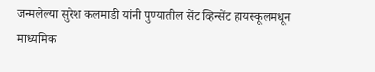जन्मलेल्या सुरेश कलमाडी यांनी पुण्यातील सेंट व्हिन्सेंट हायस्कूलमधून माध्यमिक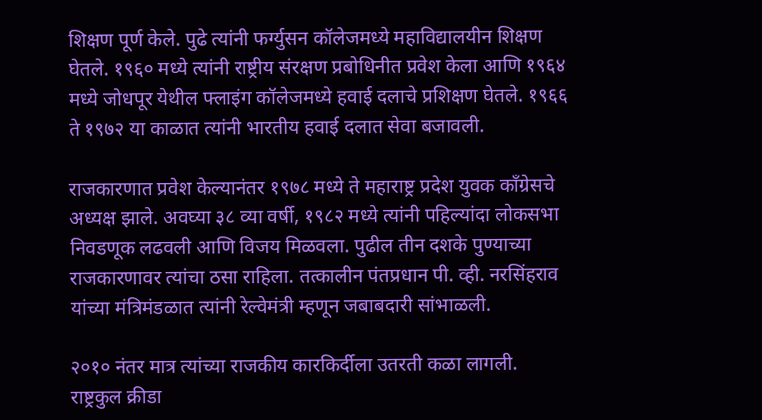शिक्षण पूर्ण केले. पुढे त्यांनी फर्ग्युसन कॉलेजमध्ये महाविद्यालयीन शिक्षण घेतले. १९६० मध्ये त्यांनी राष्ट्रीय संरक्षण प्रबोधिनीत प्रवेश केला आणि १९६४ मध्ये जोधपूर येथील फ्लाइंग कॉलेजमध्ये हवाई दलाचे प्रशिक्षण घेतले. १९६६ ते १९७२ या काळात त्यांनी भारतीय हवाई दलात सेवा बजावली.

राजकारणात प्रवेश केल्यानंतर १९७८ मध्ये ते महाराष्ट्र प्रदेश युवक काँग्रेसचे अध्यक्ष झाले. अवघ्या ३८ व्या वर्षी, १९८२ मध्ये त्यांनी पहिल्यांदा लोकसभा निवडणूक लढवली आणि विजय मिळवला. पुढील तीन दशके पुण्याच्या राजकारणावर त्यांचा ठसा राहिला. तत्कालीन पंतप्रधान पी. व्ही. नरसिंहराव यांच्या मंत्रिमंडळात त्यांनी रेल्वेमंत्री म्हणून जबाबदारी सांभाळली.

२०१० नंतर मात्र त्यांच्या राजकीय कारकिर्दीला उतरती कळा लागली. राष्ट्रकुल क्रीडा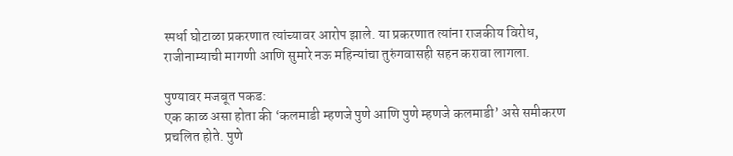स्पर्धा घोटाळा प्रकरणात त्यांच्यावर आरोप झाले. या प्रकरणात त्यांना राजकीय विरोध, राजीनाम्याची मागणी आणि सुमारे नऊ महिन्यांचा तुरुंगवासही सहन करावा लागला.

पुण्यावर मजबूत पकड:
एक काळ असा होता की ‘कलमाडी म्हणजे पुणे आणि पुणे म्हणजे कलमाडी’ असे समीकरण प्रचलित होते. पुणे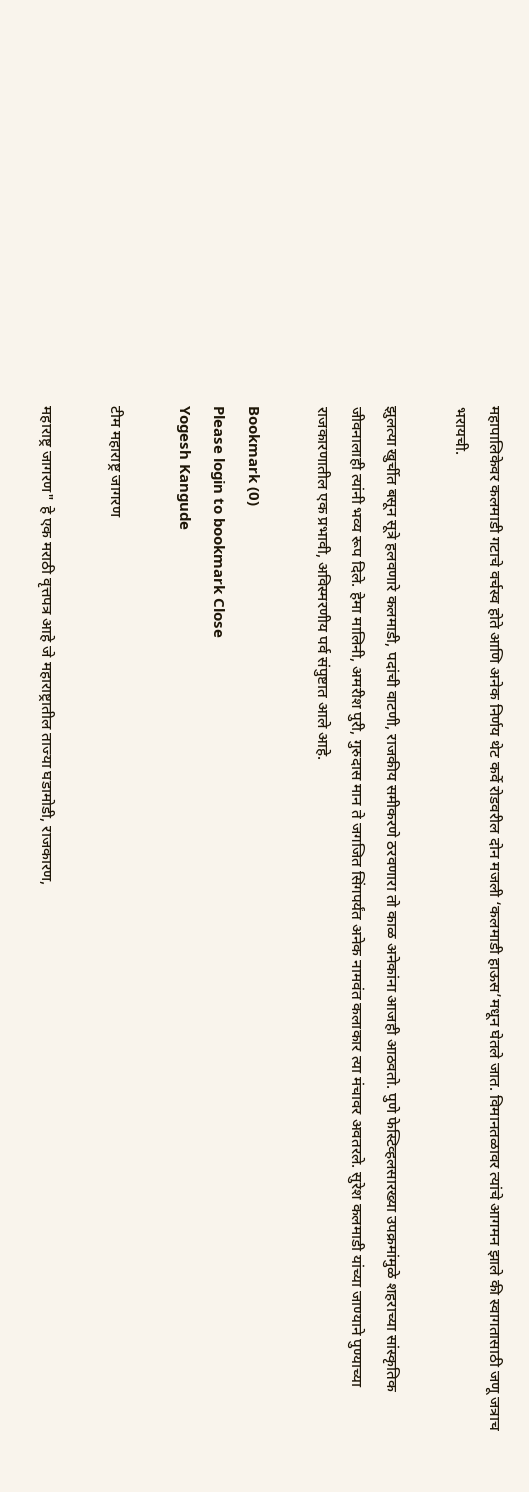महापालिकेवर कलमाडी गटाचे वर्चस्व होते आणि अनेक निर्णय थेट कर्वे रोडवरील दोन मजली ‘कलमाडी हाऊस’मधून घेतले जात. विमानतळावर त्यांचे आगमन झाले की स्वागतासाठी जणू जत्राच भरायची.

झुलत्या खुर्चीत बसून सूत्रे हलवणारे कलमाडी, पदांची वाटणी, राजकीय समीकरणे ठरवणारा तो काळ अनेकांना आजही आठवतो. पुणे फेस्टिव्हलसारख्या उपक्रमांमुळे शहराच्या सांस्कृतिक जीवनालाही त्यांनी भव्य रूप दिले. हेमा मालिनी, अमरीश पुरी, गुरुदास मान ते जगजित सिंगपर्यंत अनेक नामवंत कलाकार त्या मंचावर अवतरले. सुरेश कलमाडी यांच्या जाण्याने पुण्याच्या राजकारणातील एक प्रभावी, अविस्मरणीय पर्व संपुष्टात आले आहे.

Bookmark (0)
Please login to bookmark Close
Yogesh Kangude

टीम महाराष्ट्र जागरण

महाराष्ट्र जागरण" हे एक मराठी वृत्तपत्र आहे जे महाराष्ट्रातील ताज्या घडामोडी, राजकारण,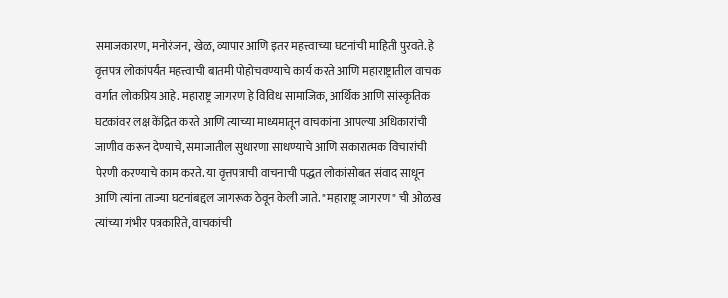समाजकारण, मनोरंजन, खेळ, व्यापार आणि इतर महत्त्वाच्या घटनांची माहिती पुरवते. हे वृत्तपत्र लोकांपर्यंत महत्त्वाची बातमी पोहोचवण्याचे कार्य करते आणि महाराष्ट्रातील वाचक वर्गात लोकप्रिय आहे. महाराष्ट्र जागरण हे विविध सामाजिक, आर्थिक आणि सांस्कृतिक घटकांवर लक्ष केंद्रित करते आणि त्याच्या माध्यमातून वाचकांना आपल्या अधिकारांची जाणीव करून देण्याचे, समाजातील सुधारणा साधण्याचे आणि सकारात्मक विचारांची पेरणी करण्याचे काम करते. या वृत्तपत्राची वाचनाची पद्धत लोकांसोबत संवाद साधून आणि त्यांना ताज्या घटनांबद्दल जागरूक ठेवून केली जाते. "महाराष्ट्र जागरण" ची ओळख त्यांच्या गंभीर पत्रकारिते, वाचकांची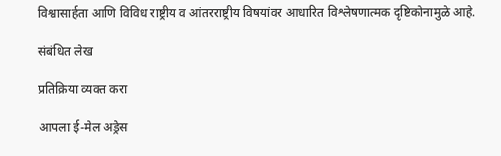विश्वासार्हता आणि विविध राष्ट्रीय व आंतरराष्ट्रीय विषयांवर आधारित विश्लेषणात्मक दृष्टिकोनामुळे आहे.

संबंधित लेख

प्रतिक्रिया व्यक्त करा

आपला ई-मेल अड्रेस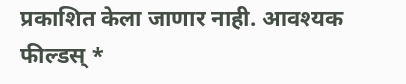प्रकाशित केला जाणार नाही. आवश्यक फील्डस् *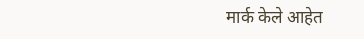मार्क केले आहेत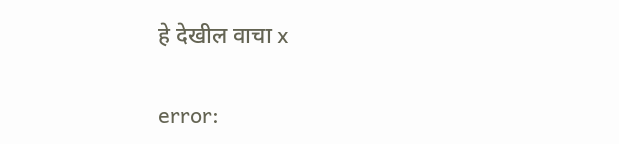हे देखील वाचा x

error: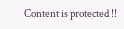Content is protected !!